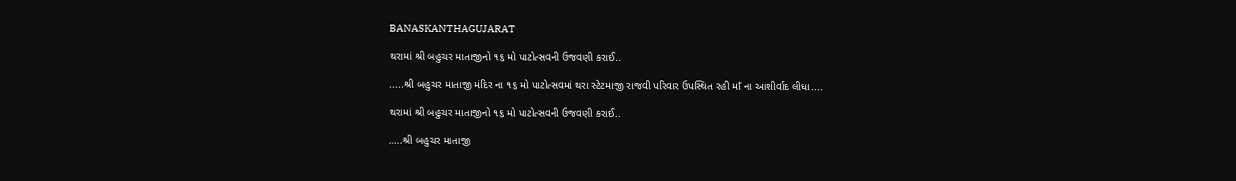BANASKANTHAGUJARAT

થરામાં શ્રી બહુચર માતાજીનો ૧૬ મો પાટોત્સવની ઉજવણી કરાઈ..

.....શ્રી બહુચર માતાજી મંદિર ના ૧૬ મો પાટોત્સવમાં થરા સ્ટેટમાજી રાજવી પરિવાર ઉપસ્થિત રહી માઁ ના આશીર્વાદ લીધા....

થરામાં શ્રી બહુચર માતાજીનો ૧૬ મો પાટોત્સવની ઉજવણી કરાઈ..

…..શ્રી બહુચર માતાજી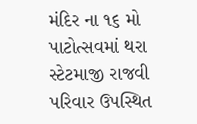મંદિર ના ૧૬ મો પાટોત્સવમાં થરા સ્ટેટમાજી રાજવી
પરિવાર ઉપસ્થિત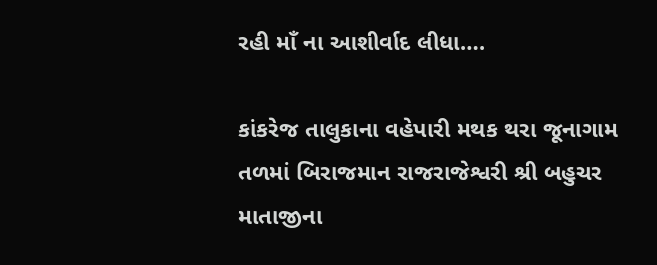રહી માઁ ના આશીર્વાદ લીધા….

કાંકરેજ તાલુકાના વહેપારી મથક થરા જૂનાગામ તળમાં બિરાજમાન રાજરાજેશ્વરી શ્રી બહુચર માતાજીના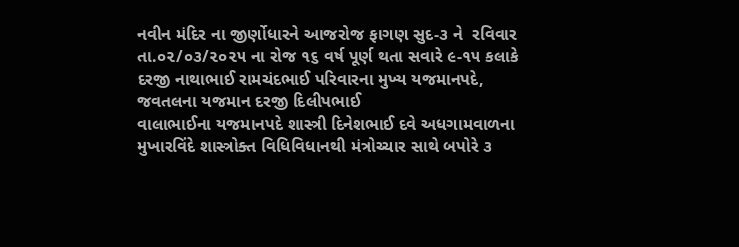નવીન મંદિર ના જીર્ણોધારને આજરોજ ફાગણ સુદ-૩ ને  રવિવાર તા.૦૨/૦૩/૨૦૨૫ ના રોજ ૧૬ વર્ષ પૂર્ણ થતા સવારે ૯-૧૫ કલાકે દરજી નાથાભાઈ રામચંદભાઈ પરિવારના મુખ્ય યજમાનપદે, જવતલના યજમાન દરજી દિલીપભાઈ
વાલાભાઈના યજમાનપદે શાસ્ત્રી દિનેશભાઈ દવે અધગામવાળના મુખારવિંદે શાસ્ત્રોક્ત વિધિવિધાનથી મંત્રોચ્ચાર સાથે બપોરે ૩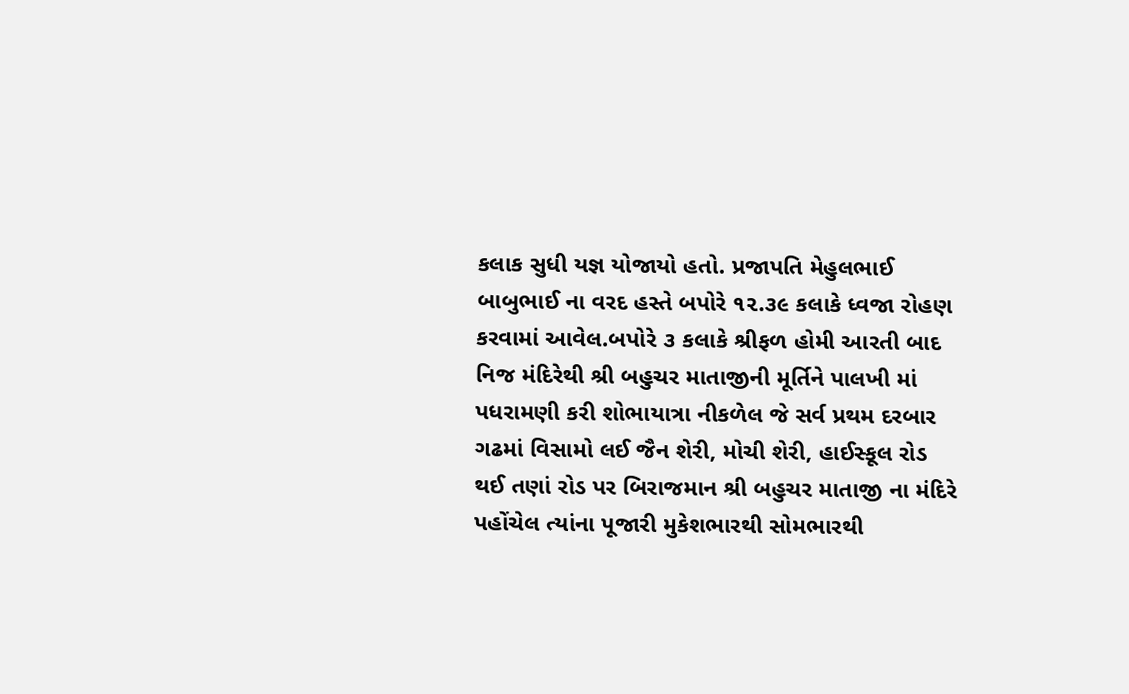કલાક સુધી યજ્ઞ યોજાયો હતો. પ્રજાપતિ મેહુલભાઈ બાબુભાઈ ના વરદ હસ્તે બપોરે ૧૨.૩૯ કલાકે ધ્વજા રોહણ કરવામાં આવેલ.બપોરે ૩ કલાકે શ્રીફળ હોમી આરતી બાદ નિજ મંદિરેથી શ્રી બહુચર માતાજીની મૂર્તિને પાલખી માં પધરામણી કરી શોભાયાત્રા નીકળેલ જે સર્વ પ્રથમ દરબાર ગઢમાં વિસામો લઈ જૈન શેરી, મોચી શેરી, હાઈસ્કૂલ રોડ થઈ તણાં રોડ પર બિરાજમાન શ્રી બહુચર માતાજી ના મંદિરે પહોંચેલ ત્યાંના પૂજારી મુકેશભારથી સોમભારથી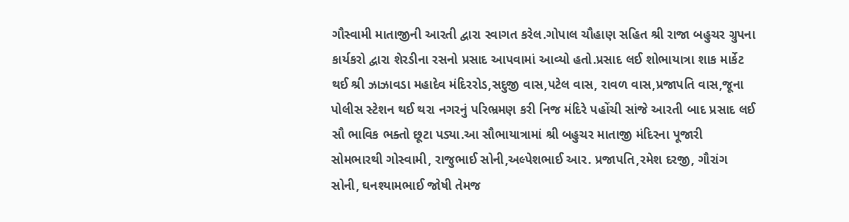ગૌસ્વામી માતાજીની આરતી દ્વારા સ્વાગત કરેલ.ગોપાલ ચૌહાણ સહિત શ્રી રાજા બહુચર ગ્રુપના કાર્યકરો દ્વારા શેરડીના રસનો પ્રસાદ આપવામાં આવ્યો હતો.પ્રસાદ લઈ શોભાયાત્રા શાક માર્કેટ થઈ શ્રી ઝાઝાવડા મહાદેવ મંદિરરોડ,સદુજી વાસ,પટેલ વાસ, રાવળ વાસ,પ્રજાપતિ વાસ,જૂના પોલીસ સ્ટેશન થઈ થરા નગરનું પરિભ્રમણ કરી નિજ મંદિરે પહોંચી સાંજે આરતી બાદ પ્રસાદ લઈ સૌ ભાવિક ભક્તો છૂટા પડ્યા.આ સૌભાયાત્રામાં શ્રી બહુચર માતાજી મંદિરના પૂજારી સોમભારથી ગોસ્વામી, રાજુભાઈ સોની,અલ્પેશભાઈ આર. પ્રજાપતિ,રમેશ દરજી, ગૌરાંગ સોની, ઘનશ્યામભાઈ જોષી તેમજ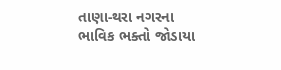તાણા-થરા નગરના
ભાવિક ભક્તો જોડાયા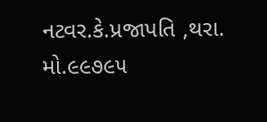નટવર.કે.પ્રજાપતિ ,થરા.
મો.૯૯૭૯૫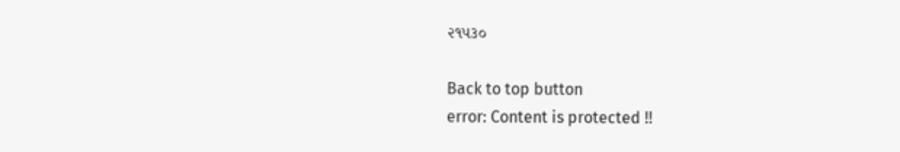૨૧૫૩૦

Back to top button
error: Content is protected !!